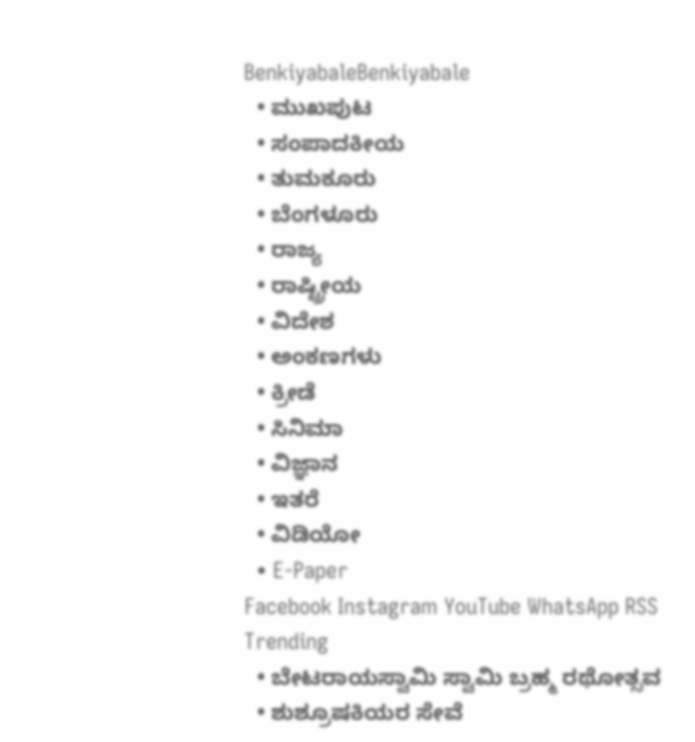BenkiyabaleBenkiyabale
  • ಮುಖಪುಟ
  • ಸಂಪಾದಕೀಯ
  • ತುಮಕೂರು
  • ಬೆಂಗಳೂರು
  • ರಾಜ್ಯ
  • ರಾಷ್ಟ್ರೀಯ
  • ವಿದೇಶ
  • ಅಂಕಣಗಳು
  • ಕ್ರೀಡೆ
  • ಸಿನಿಮಾ
  • ವಿಜ್ಞಾನ
  • ಇತರೆ
  • ವಿಡಿಯೋ
  • E-Paper
Facebook Instagram YouTube WhatsApp RSS
Trending
  • ಬೇಟರಾಯಸ್ವಾಮಿ ಸ್ವಾಮಿ ಬ್ರಹ್ಮ ರಥೋತ್ಸವ
  • ಶುಶ್ರೂಷಕಿಯರ ಸೇವೆ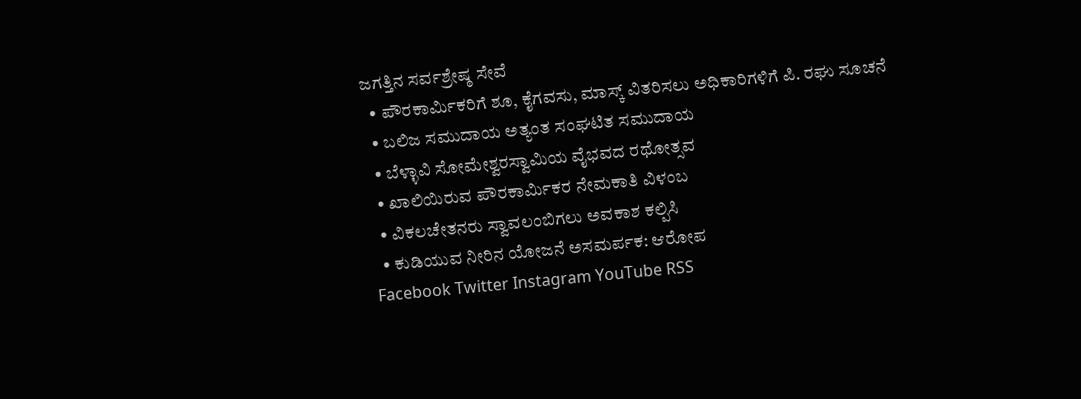ಜಗತ್ತಿನ ಸರ್ವಶ್ರೇಷ್ಠ ಸೇವೆ
  • ಪೌರಕಾರ್ಮಿಕರಿಗೆ ಶೂ, ಕೈಗವಸು, ಮಾಸ್ಕ್ ವಿತರಿಸಲು ಅಧಿಕಾರಿಗಳಿಗೆ ಪಿ. ರಘು ಸೂಚನೆ
  • ಬಲಿಜ ಸಮುದಾಯ ಅತ್ಯಂತ ಸಂಘಟಿತ ಸಮುದಾಯ
  • ಬೆಳ್ಳಾವಿ ಸೋಮೇಶ್ವರಸ್ವಾಮಿಯ ವೈಭವದ ರಥೋತ್ಸವ
  • ಖಾಲಿಯಿರುವ ಪೌರಕಾರ್ಮಿಕರ ನೇಮಕಾತಿ ವಿಳಂಬ
  • ವಿಕಲಚೇತನರು ಸ್ವಾವಲಂಬಿಗಲು ಅವಕಾಶ ಕಲ್ಪಿಸಿ
  • ಕುಡಿಯುವ ನೀರಿನ ಯೋಜನೆ ಅಸಮರ್ಪಕ: ಆರೋಪ
Facebook Twitter Instagram YouTube RSS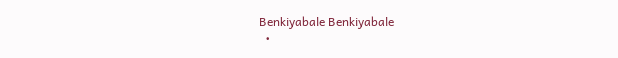Benkiyabale Benkiyabale
  •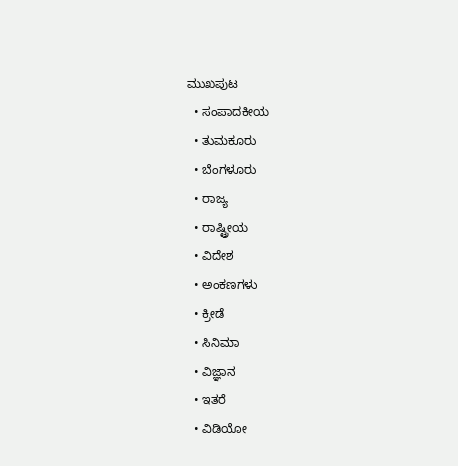ಮುಖಪುಟ
  • ಸಂಪಾದಕೀಯ
  • ತುಮಕೂರು
  • ಬೆಂಗಳೂರು
  • ರಾಜ್ಯ
  • ರಾಷ್ಟ್ರೀಯ
  • ವಿದೇಶ
  • ಅಂಕಣಗಳು
  • ಕ್ರೀಡೆ
  • ಸಿನಿಮಾ
  • ವಿಜ್ಞಾನ
  • ಇತರೆ
  • ವಿಡಿಯೋ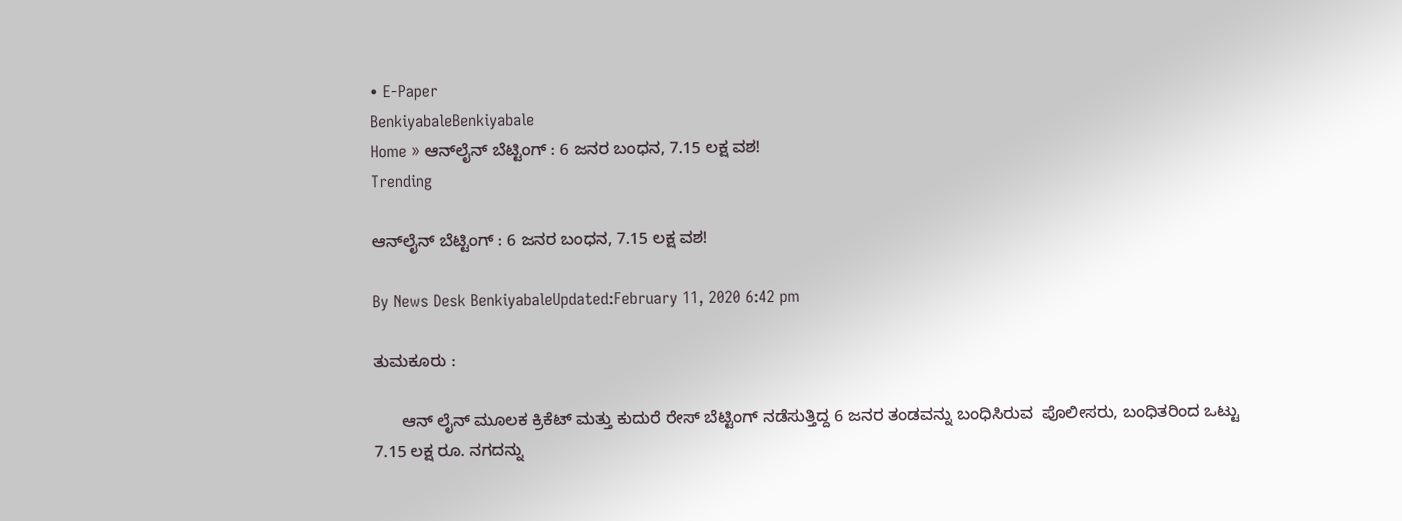• E-Paper
BenkiyabaleBenkiyabale
Home » ಆನ್‍ಲೈನ್ ಬೆಟ್ಟಿಂಗ್ : 6 ಜನರ ಬಂಧನ, 7.15 ಲಕ್ಷ ವಶ!
Trending

ಆನ್‍ಲೈನ್ ಬೆಟ್ಟಿಂಗ್ : 6 ಜನರ ಬಂಧನ, 7.15 ಲಕ್ಷ ವಶ!

By News Desk BenkiyabaleUpdated:February 11, 2020 6:42 pm

ತುಮಕೂರು :

      ಆನ್ ಲೈನ್ ಮೂಲಕ ಕ್ರಿಕೆಟ್ ಮತ್ತು ಕುದುರೆ ರೇಸ್ ಬೆಟ್ಟಿಂಗ್ ನಡೆಸುತ್ತಿದ್ದ 6 ಜನರ ತಂಡವನ್ನು ಬಂಧಿಸಿರುವ  ಪೊಲೀಸರು, ಬಂಧಿತರಿಂದ ಒಟ್ಟು 7.15 ಲಕ್ಷ ರೂ. ನಗದನ್ನು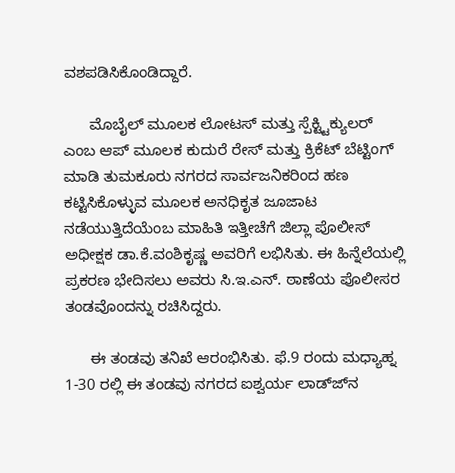ವಶಪಡಿಸಿಕೊಂಡಿದ್ದಾರೆ.

      ಮೊಬೈಲ್ ಮೂಲಕ ಲೋಟಸ್ ಮತ್ತು ಸ್ಪೆಕ್ಟ್ಟಿಕ್ಯುಲರ್ ಎಂಬ ಆಪ್ ಮೂಲಕ ಕುದುರೆ ರೇಸ್ ಮತ್ತು ಕ್ರಿಕೆಟ್ ಬೆಟ್ಟಿಂಗ್ ಮಾಡಿ ತುಮಕೂರು ನಗರದ ಸಾರ್ವಜನಿಕರಿಂದ ಹಣ ಕಟ್ಟಿಸಿಕೊಳ್ಳುವ ಮೂಲಕ ಅನಧಿಕೃತ ಜೂಜಾಟ ನಡೆಯುತ್ತಿದೆಯೆಂಬ ಮಾಹಿತಿ ಇತ್ತೀಚೆಗೆ ಜಿಲ್ಲಾ ಪೊಲೀಸ್ ಅಧೀಕ್ಷಕ ಡಾ.ಕೆ.ವಂಶಿಕೃಷ್ಣ ಅವರಿಗೆ ಲಭಿಸಿತು. ಈ ಹಿನ್ನೆಲೆಯಲ್ಲಿ ಪ್ರಕರಣ ಭೇದಿಸಲು ಅವರು ಸಿ.ಇ.ಎನ್. ಠಾಣೆಯ ಪೊಲೀಸರ ತಂಡವೊಂದನ್ನು ರಚಿಸಿದ್ದರು.

      ಈ ತಂಡವು ತನಿಖೆ ಆರಂಭಿಸಿತು. ಫೆ.9 ರಂದು ಮಧ್ಯಾಹ್ನ 1-30 ರಲ್ಲಿ ಈ ತಂಡವು ನಗರದ ಐಶ್ವರ್ಯ ಲಾಡ್ಜ್‍ನ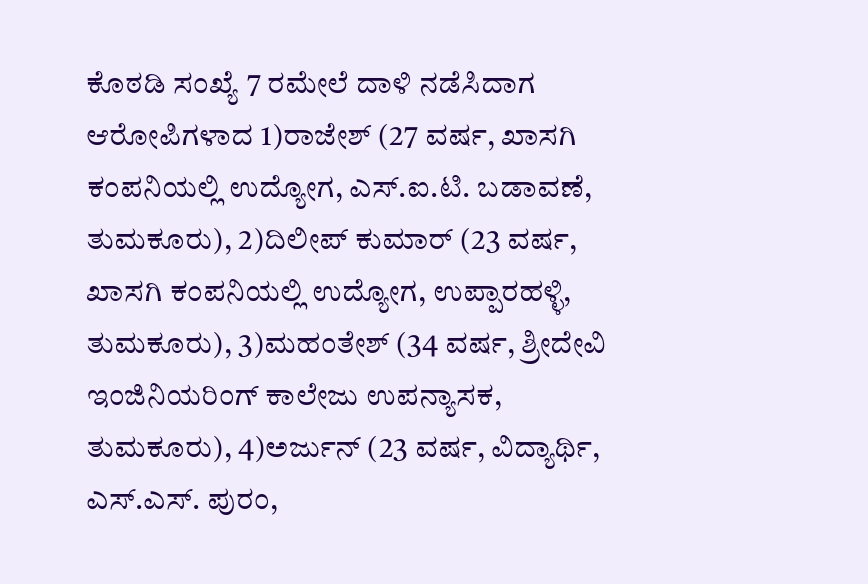ಕೊಠಡಿ ಸಂಖ್ಯೆ 7 ರಮೇಲೆ ದಾಳಿ ನಡೆಸಿದಾಗ ಆರೋಪಿಗಳಾದ 1)ರಾಜೇಶ್ (27 ವರ್ಷ, ಖಾಸಗಿ ಕಂಪನಿಯಲ್ಲಿ ಉದ್ಯೋಗ, ಎಸ್.ಐ.ಟಿ. ಬಡಾವಣೆ, ತುಮಕೂರು), 2)ದಿಲೀಪ್ ಕುಮಾರ್ (23 ವರ್ಷ, ಖಾಸಗಿ ಕಂಪನಿಯಲ್ಲಿ ಉದ್ಯೋಗ, ಉಪ್ಪಾರಹಳ್ಳಿ, ತುಮಕೂರು), 3)ಮಹಂತೇಶ್ (34 ವರ್ಷ, ಶ್ರೀದೇವಿ ಇಂಜಿನಿಯರಿಂಗ್ ಕಾಲೇಜು ಉಪನ್ಯಾಸಕ, ತುಮಕೂರು), 4)ಅರ್ಜುನ್ (23 ವರ್ಷ, ವಿದ್ಯಾರ್ಥಿ, ಎಸ್.ಎಸ್. ಪುರಂ,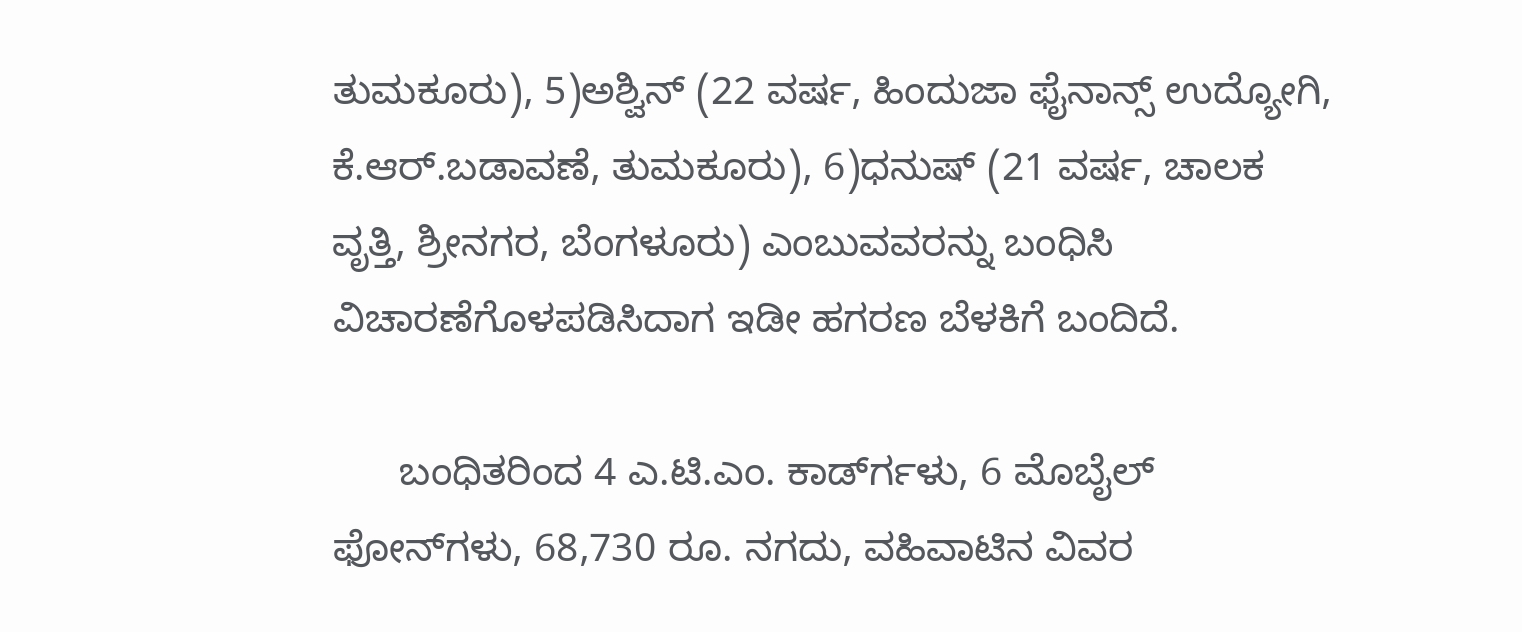ತುಮಕೂರು), 5)ಅಶ್ವಿನ್ (22 ವರ್ಷ, ಹಿಂದುಜಾ ಫೈನಾನ್ಸ್ ಉದ್ಯೋಗಿ, ಕೆ.ಆರ್.ಬಡಾವಣೆ, ತುಮಕೂರು), 6)ಧನುಷ್ (21 ವರ್ಷ, ಚಾಲಕ ವೃತ್ತಿ, ಶ್ರೀನಗರ, ಬೆಂಗಳೂರು) ಎಂಬುವವರನ್ನು ಬಂಧಿಸಿ ವಿಚಾರಣೆಗೊಳಪಡಿಸಿದಾಗ ಇಡೀ ಹಗರಣ ಬೆಳಕಿಗೆ ಬಂದಿದೆ.

      ಬಂಧಿತರಿಂದ 4 ಎ.ಟಿ.ಎಂ. ಕಾರ್ಡ್‍ಗಳು, 6 ಮೊಬೈಲ್ ಫೋನ್‍ಗಳು, 68,730 ರೂ. ನಗದು, ವಹಿವಾಟಿನ ವಿವರ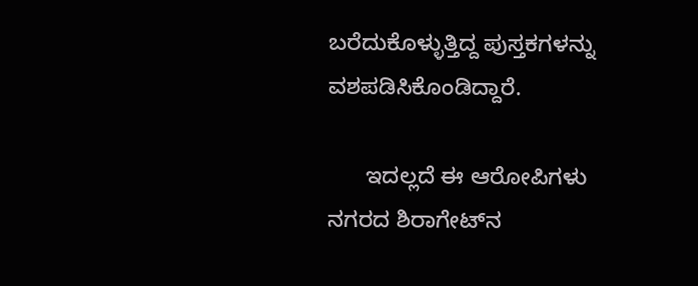ಬರೆದುಕೊಳ್ಳುತ್ತಿದ್ದ ಪುಸ್ತಕಗಳನ್ನು ವಶಪಡಿಸಿಕೊಂಡಿದ್ದಾರೆ.

      ಇದಲ್ಲದೆ ಈ ಆರೋಪಿಗಳು ನಗರದ ಶಿರಾಗೇಟ್‍ನ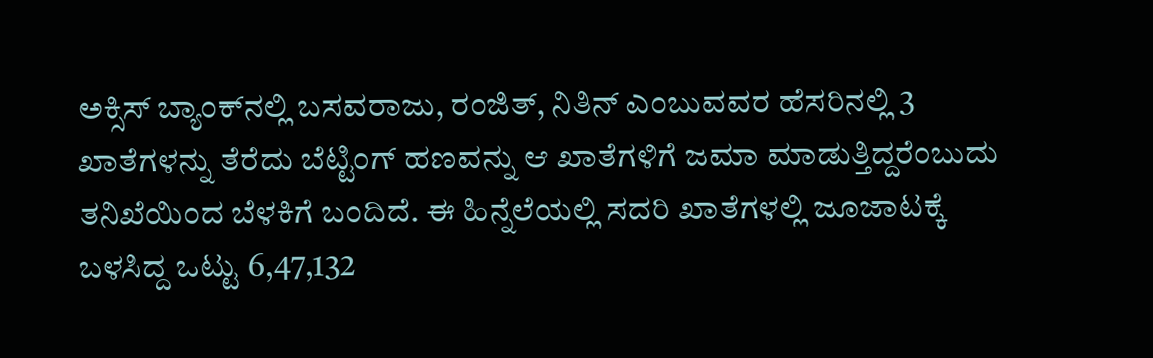ಅಕ್ಸಿಸ್ ಬ್ಯಾಂಕ್‍ನಲ್ಲಿ ಬಸವರಾಜು, ರಂಜಿತ್, ನಿತಿನ್ ಎಂಬುವವರ ಹೆಸರಿನಲ್ಲಿ 3 ಖಾತೆಗಳನ್ನು ತೆರೆದು ಬೆಟ್ಟಿಂಗ್ ಹಣವನ್ನು ಆ ಖಾತೆಗಳಿಗೆ ಜಮಾ ಮಾಡುತ್ತಿದ್ದರೆಂಬುದು ತನಿಖೆಯಿಂದ ಬೆಳಕಿಗೆ ಬಂದಿದೆ. ಈ ಹಿನ್ನೆಲೆಯಲ್ಲಿ ಸದರಿ ಖಾತೆಗಳಲ್ಲಿ ಜೂಜಾಟಕ್ಕೆ ಬಳಸಿದ್ದ ಒಟ್ಟು 6,47,132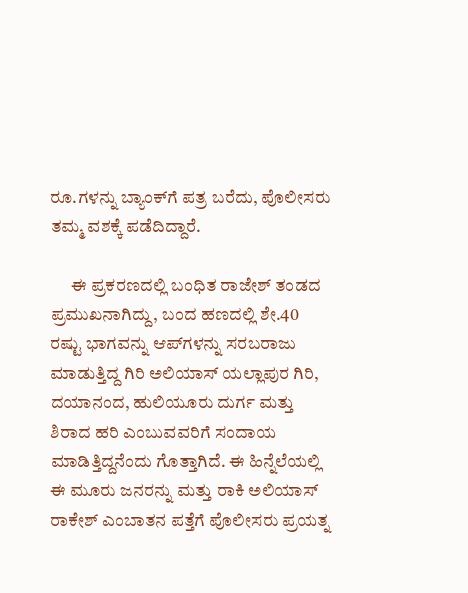ರೂ.ಗಳನ್ನು ಬ್ಯಾಂಕ್‍ಗೆ ಪತ್ರ ಬರೆದು, ಪೊಲೀಸರು ತಮ್ಮ ವಶಕ್ಕೆ ಪಡೆದಿದ್ದಾರೆ.

      ಈ ಪ್ರಕರಣದಲ್ಲಿ ಬಂಧಿತ ರಾಜೇಶ್ ತಂಡದ ಪ್ರಮುಖನಾಗಿದ್ದು, ಬಂದ ಹಣದಲ್ಲಿ ಶೇ.40 ರಷ್ಟು ಭಾಗವನ್ನು ಆಪ್‍ಗಳನ್ನು ಸರಬರಾಜು ಮಾಡುತ್ತಿದ್ದ ಗಿರಿ ಅಲಿಯಾಸ್ ಯಲ್ಲಾಪುರ ಗಿರಿ, ದಯಾನಂದ, ಹುಲಿಯೂರು ದುರ್ಗ ಮತ್ತು ಶಿರಾದ ಹರಿ ಎಂಬುವವರಿಗೆ ಸಂದಾಯ ಮಾಡಿತ್ತಿದ್ದನೆಂದು ಗೊತ್ತಾಗಿದೆ. ಈ ಹಿನ್ನೆಲೆಯಲ್ಲಿ ಈ ಮೂರು ಜನರನ್ನು ಮತ್ತು ರಾಕಿ ಅಲಿಯಾಸ್ ರಾಕೇಶ್ ಎಂಬಾತನ ಪತ್ತೆಗೆ ಪೊಲೀಸರು ಪ್ರಯತ್ನ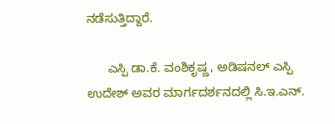ನಡೆಸುತ್ತಿದ್ದಾರೆ.

      ಎಸ್ಪಿ ಡಾ.ಕೆ. ವಂಶಿಕೃಷ್ಣ, ಅಡಿಷನಲ್ ಎಸ್ಪಿ ಉದೇಶ್ ಅವರ ಮಾರ್ಗದರ್ಶನದಲ್ಲಿ ಸಿ.ಇ.ಎನ್.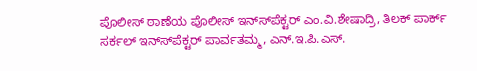ಪೊಲೀಸ್ ಠಾಣೆಯ ಪೊಲೀಸ್ ಇನ್ಸ್‍ಪೆಕ್ಟರ್ ಎಂ.ವಿ.ಶೇಷಾದ್ರಿ, ತಿಲಕ್ ಪಾರ್ಕ್ ಸರ್ಕಲ್ ಇನ್ಸ್‍ಪೆಕ್ಟರ್ ಪಾರ್ವತಮ್ಮ, ಎನ್.ಇ.ಪಿ.ಎಸ್.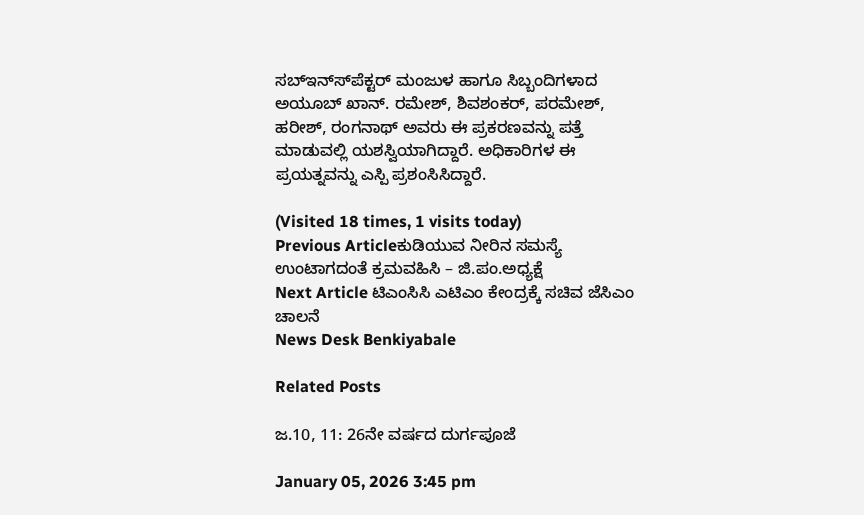ಸಬ್‍ಇನ್ಸ್‍ಪೆಕ್ಟರ್ ಮಂಜುಳ ಹಾಗೂ ಸಿಬ್ಬಂದಿಗಳಾದ ಅಯೂಬ್ ಖಾನ್. ರಮೇಶ್, ಶಿವಶಂಕರ್, ಪರಮೇಶ್, ಹರೀಶ್, ರಂಗನಾಥ್ ಅವರು ಈ ಪ್ರಕರಣವನ್ನು ಪತ್ತೆ ಮಾಡುವಲ್ಲಿ ಯಶಸ್ವಿಯಾಗಿದ್ದಾರೆ. ಅಧಿಕಾರಿಗಳ ಈ ಪ್ರಯತ್ನವನ್ನು ಎಸ್ಪಿ ಪ್ರಶಂಸಿಸಿದ್ದಾರೆ.

(Visited 18 times, 1 visits today)
Previous Articleಕುಡಿಯುವ ನೀರಿನ ಸಮಸ್ಯೆ ಉಂಟಾಗದಂತೆ ಕ್ರಮವಹಿಸಿ – ಜಿ.ಪಂ.ಅಧ್ಯಕ್ಷೆ
Next Article ಟಿಎಂಸಿಸಿ ಎಟಿಎಂ ಕೇಂದ್ರಕ್ಕೆ ಸಚಿವ ಜೆಸಿಎಂ ಚಾಲನೆ
News Desk Benkiyabale

Related Posts

ಜ.10, 11: 26ನೇ ವರ್ಷದ ದುರ್ಗಪೂಜೆ

January 05, 2026 3:45 pm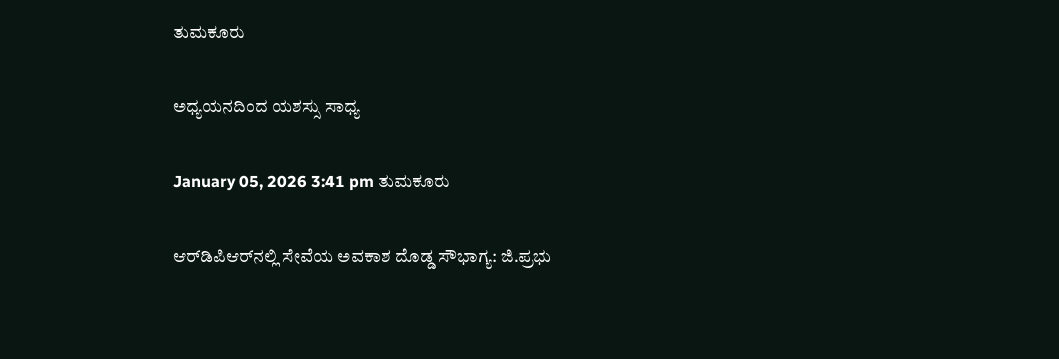ತುಮಕೂರು

ಅಧ್ಯಯನದಿಂದ ಯಶಸ್ಸು ಸಾಧ್ಯ

January 05, 2026 3:41 pm ತುಮಕೂರು

ಆರ್‌ಡಿಪಿಆರ್‌ನಲ್ಲಿ ಸೇವೆಯ ಅವಕಾಶ ದೊಡ್ಡ ಸೌಭಾಗ್ಯ: ಜಿ.ಪ್ರಭು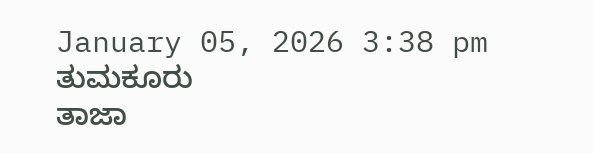January 05, 2026 3:38 pm ತುಮಕೂರು
ತಾಜಾ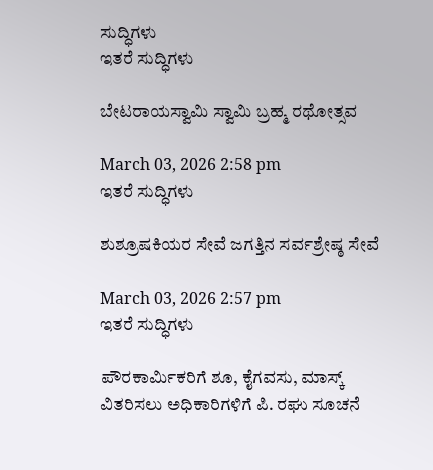ಸುದ್ಧಿಗಳು
ಇತರೆ ಸುದ್ಧಿಗಳು

ಬೇಟರಾಯಸ್ವಾಮಿ ಸ್ವಾಮಿ ಬ್ರಹ್ಮ ರಥೋತ್ಸವ

March 03, 2026 2:58 pm
ಇತರೆ ಸುದ್ಧಿಗಳು

ಶುಶ್ರೂಷಕಿಯರ ಸೇವೆ ಜಗತ್ತಿನ ಸರ್ವಶ್ರೇಷ್ಠ ಸೇವೆ

March 03, 2026 2:57 pm
ಇತರೆ ಸುದ್ಧಿಗಳು

ಪೌರಕಾರ್ಮಿಕರಿಗೆ ಶೂ, ಕೈಗವಸು, ಮಾಸ್ಕ್ ವಿತರಿಸಲು ಅಧಿಕಾರಿಗಳಿಗೆ ಪಿ. ರಘು ಸೂಚನೆ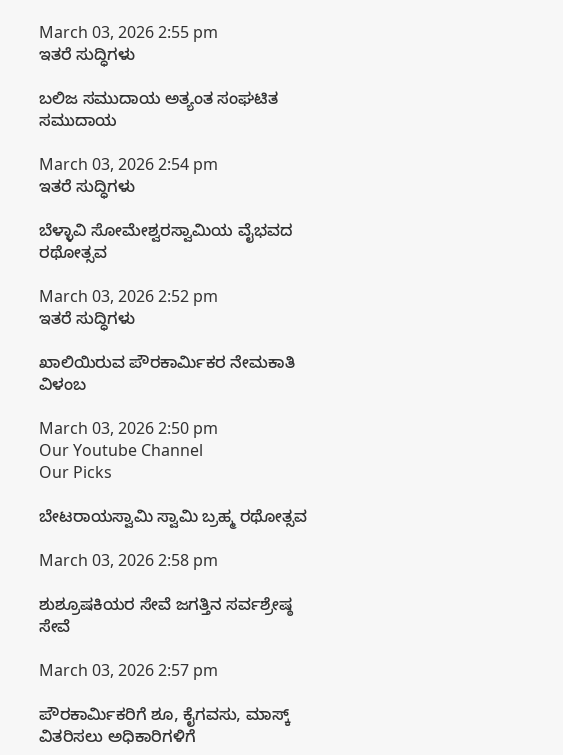March 03, 2026 2:55 pm
ಇತರೆ ಸುದ್ಧಿಗಳು

ಬಲಿಜ ಸಮುದಾಯ ಅತ್ಯಂತ ಸಂಘಟಿತ ಸಮುದಾಯ

March 03, 2026 2:54 pm
ಇತರೆ ಸುದ್ಧಿಗಳು

ಬೆಳ್ಳಾವಿ ಸೋಮೇಶ್ವರಸ್ವಾಮಿಯ ವೈಭವದ ರಥೋತ್ಸವ

March 03, 2026 2:52 pm
ಇತರೆ ಸುದ್ಧಿಗಳು

ಖಾಲಿಯಿರುವ ಪೌರಕಾರ್ಮಿಕರ ನೇಮಕಾತಿ ವಿಳಂಬ

March 03, 2026 2:50 pm
Our Youtube Channel
Our Picks

ಬೇಟರಾಯಸ್ವಾಮಿ ಸ್ವಾಮಿ ಬ್ರಹ್ಮ ರಥೋತ್ಸವ

March 03, 2026 2:58 pm

ಶುಶ್ರೂಷಕಿಯರ ಸೇವೆ ಜಗತ್ತಿನ ಸರ್ವಶ್ರೇಷ್ಠ ಸೇವೆ

March 03, 2026 2:57 pm

ಪೌರಕಾರ್ಮಿಕರಿಗೆ ಶೂ, ಕೈಗವಸು, ಮಾಸ್ಕ್ ವಿತರಿಸಲು ಅಧಿಕಾರಿಗಳಿಗೆ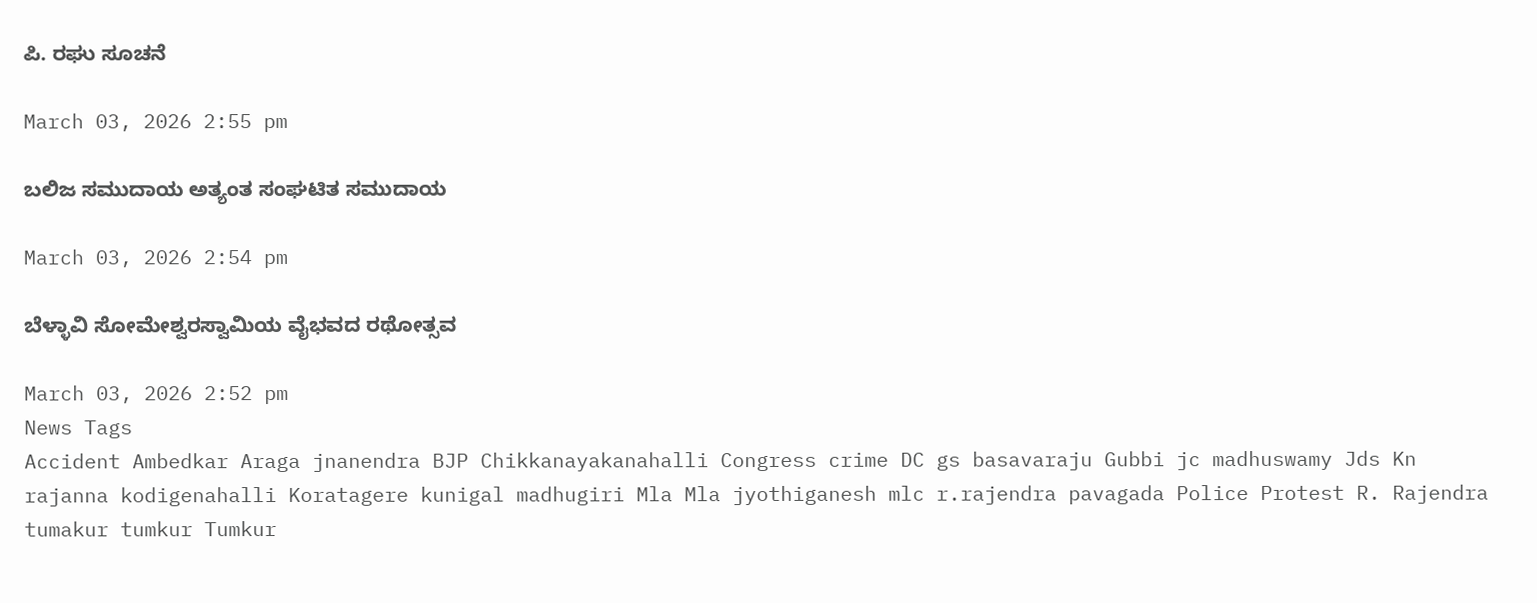ಪಿ. ರಘು ಸೂಚನೆ

March 03, 2026 2:55 pm

ಬಲಿಜ ಸಮುದಾಯ ಅತ್ಯಂತ ಸಂಘಟಿತ ಸಮುದಾಯ

March 03, 2026 2:54 pm

ಬೆಳ್ಳಾವಿ ಸೋಮೇಶ್ವರಸ್ವಾಮಿಯ ವೈಭವದ ರಥೋತ್ಸವ

March 03, 2026 2:52 pm
News Tags
Accident Ambedkar Araga jnanendra BJP Chikkanayakanahalli Congress crime DC gs basavaraju Gubbi jc madhuswamy Jds Kn rajanna kodigenahalli Koratagere kunigal madhugiri Mla Mla jyothiganesh mlc r.rajendra pavagada Police Protest R. Rajendra tumakur tumkur Tumkur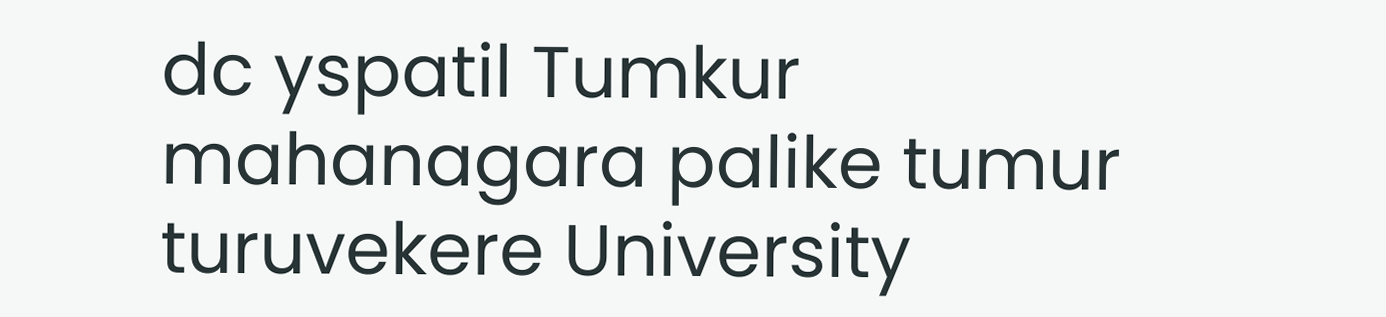dc yspatil Tumkur mahanagara palike tumur turuvekere University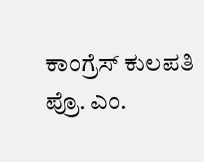ಕಾಂಗ್ರೆಸ್ ಕುಲಪತಿ ಪ್ರೊ. ಎಂ.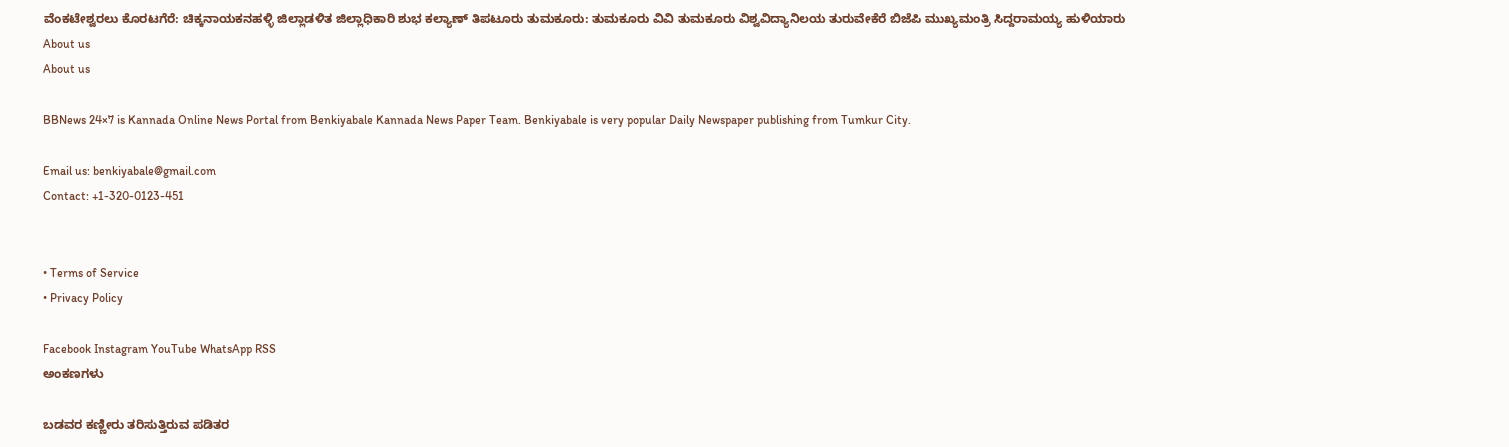ವೆಂಕಟೇಶ್ವರಲು ಕೊರಟಗೆರೆ: ಚಿಕ್ಕನಾಯಕನಹಳ್ಳಿ ಜಿಲ್ಲಾಡಳಿತ ಜಿಲ್ಲಾಧಿಕಾರಿ ಶುಭ ಕಲ್ಯಾಣ್ ತಿಪಟೂರು ತುಮಕೂರು: ತುಮಕೂರು ವಿವಿ ತುಮಕೂರು ವಿಶ್ವವಿದ್ಯಾನಿಲಯ ತುರುವೇಕೆರೆ ಬಿಜೆಪಿ ಮುಖ್ಯಮಂತ್ರಿ ಸಿದ್ದರಾಮಯ್ಯ ಹುಳಿಯಾರು
About us
About us

BBNews 24×7 is Kannada Online News Portal from Benkiyabale Kannada News Paper Team. Benkiyabale is very popular Daily Newspaper publishing from Tumkur City.

Email us: benkiyabale@gmail.com
Contact: +1-320-0123-451


• Terms of Service
• Privacy Policy

Facebook Instagram YouTube WhatsApp RSS
ಅಂಕಣಗಳು

ಬಡವರ ಕಣ್ಣೀರು ತರಿಸುತ್ತಿರುವ ಪಡಿತರ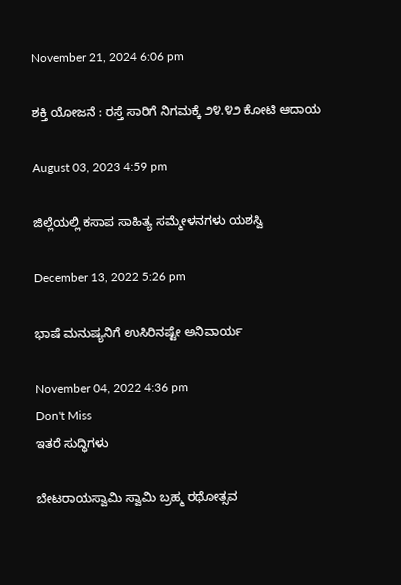November 21, 2024 6:06 pm

ಶಕ್ತಿ ಯೋಜನೆ : ರಸ್ತೆ ಸಾರಿಗೆ ನಿಗಮಕ್ಕೆ ೨೪.೪೨ ಕೋಟಿ ಆದಾಯ

August 03, 2023 4:59 pm

ಜಿಲ್ಲೆಯಲ್ಲಿ ಕಸಾಪ ಸಾಹಿತ್ಯ ಸಮ್ಮೇಳನಗಳು ಯಶಸ್ವಿ

December 13, 2022 5:26 pm

ಭಾಷೆ ಮನುಷ್ಯನಿಗೆ ಉಸಿರಿನಷ್ಟೇ ಅನಿವಾರ್ಯ

November 04, 2022 4:36 pm
Don't Miss
ಇತರೆ ಸುದ್ಧಿಗಳು

ಬೇಟರಾಯಸ್ವಾಮಿ ಸ್ವಾಮಿ ಬ್ರಹ್ಮ ರಥೋತ್ಸವ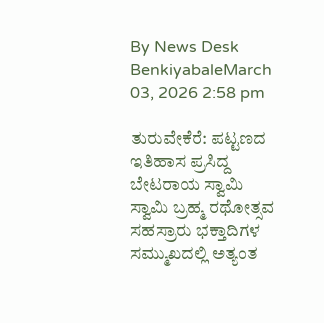By News Desk BenkiyabaleMarch 03, 2026 2:58 pm

ತುರುವೇಕೆರೆ: ಪಟ್ಟಣದ ಇತಿಹಾಸ ಪ್ರಸಿದ್ದ ಬೇಟರಾಯ ಸ್ವಾಮಿ ಸ್ವಾಮಿ ಬ್ರಹ್ಮ ರಥೋತ್ಸವ ಸಹಸ್ರಾರು ಭಕ್ತಾದಿಗಳ ಸಮ್ಮುಖದಲ್ಲಿ ಅತ್ಯಂತ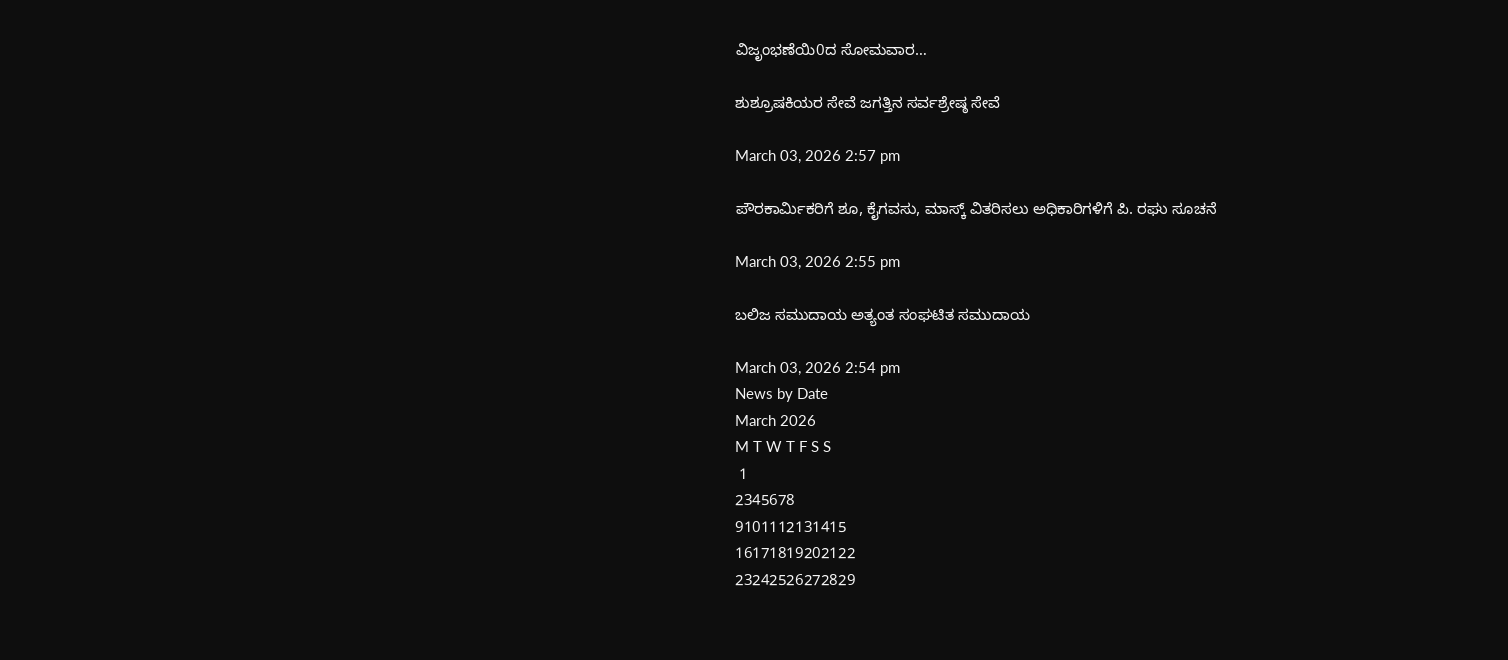ವಿಜೃಂಭಣೆಯಿ0ದ ಸೋಮವಾರ…

ಶುಶ್ರೂಷಕಿಯರ ಸೇವೆ ಜಗತ್ತಿನ ಸರ್ವಶ್ರೇಷ್ಠ ಸೇವೆ

March 03, 2026 2:57 pm

ಪೌರಕಾರ್ಮಿಕರಿಗೆ ಶೂ, ಕೈಗವಸು, ಮಾಸ್ಕ್ ವಿತರಿಸಲು ಅಧಿಕಾರಿಗಳಿಗೆ ಪಿ. ರಘು ಸೂಚನೆ

March 03, 2026 2:55 pm

ಬಲಿಜ ಸಮುದಾಯ ಅತ್ಯಂತ ಸಂಘಟಿತ ಸಮುದಾಯ

March 03, 2026 2:54 pm
News by Date
March 2026
M T W T F S S
 1
2345678
9101112131415
16171819202122
23242526272829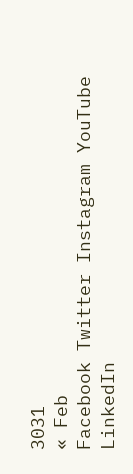3031
« Feb
Facebook Twitter Instagram YouTube LinkedIn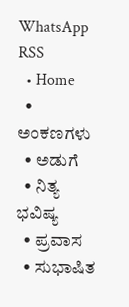WhatsApp RSS
  • Home
  • ಅಂಕಣಗಳು
  • ಅಡುಗೆ
  • ನಿತ್ಯ ಭವಿಷ್ಯ
  • ಪ್ರವಾಸ
  • ಸುಭಾಷಿತ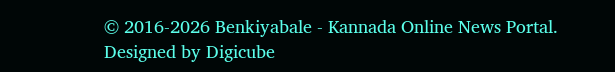© 2016-2026 Benkiyabale - Kannada Online News Portal. Designed by Digicube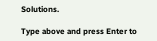Solutions.

Type above and press Enter to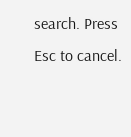search. Press Esc to cancel.